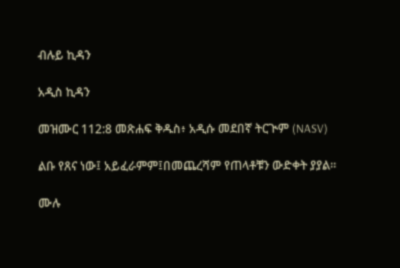ብሉይ ኪዳን

አዲስ ኪዳን

መዝሙር 112:8 መጽሐፍ ቅዱስ፥ አዲሱ መደበኛ ትርጒም (NASV)

ልቡ የጸና ነው፤ አይፈራምም፤በመጨረሻም የጠላቶቹን ውድቀት ያያል።

ሙሉ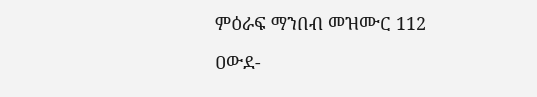ምዕራፍ ማንበብ መዝሙር 112

ዐውደ-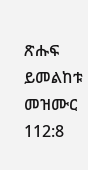ጽሑፍ ይመልከቱ መዝሙር 112:8